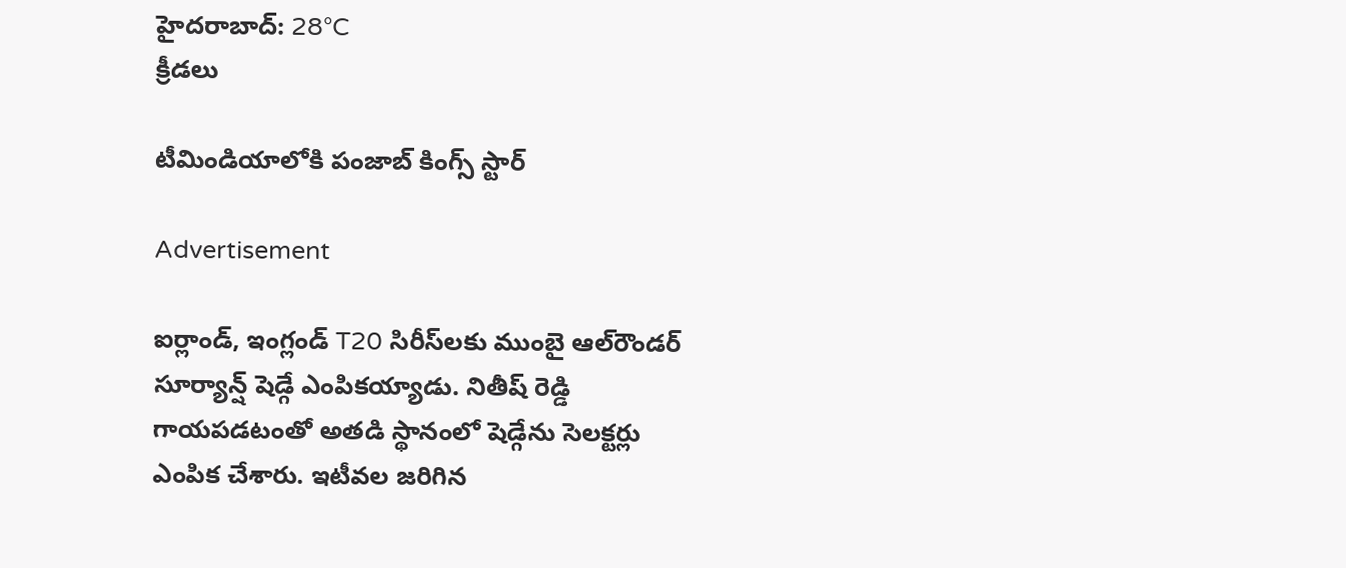హైదరాబాద్: 28°C
క్రీడలు

టీమిండియాలోకి పంజాబ్ కింగ్స్ స్టార్

Advertisement

ఐర్లాండ్‌, ఇంగ్లండ్ T20 సిరీస్‌లకు ముంబై ఆల్‌రౌండర్ సూర్యాన్ష్ షెడ్గే ఎంపికయ్యాడు. నితీష్ రెడ్డి గాయపడటంతో అతడి స్థానంలో షెడ్గేను సెలక్టర్లు ఎంపిక చేశారు. ఇటీవల జరిగిన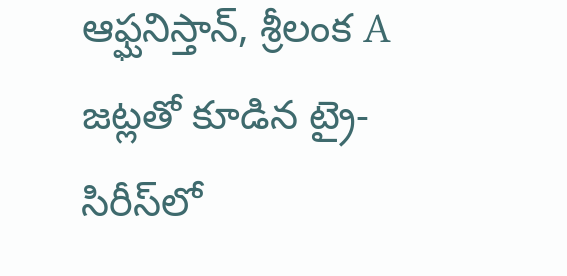ఆఫ్ఘనిస్తాన్, శ్రీలంక A జట్లతో కూడిన ట్రై-సిరీస్‌లో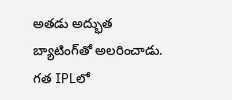అతడు అద్భుత బ్యాటింగ్‌తో అలరించాడు. గత IPLలో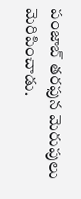పంజాబ్ తరఫున మెరుపులు మెరిపించాడు.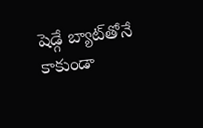షెడ్గే బ్యాట్‌తోనే కాకుండా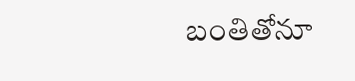బంతితోనూ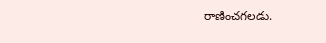రాణించగలడు.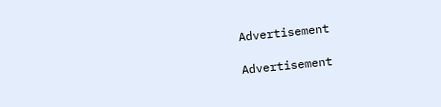Advertisement

Advertisement